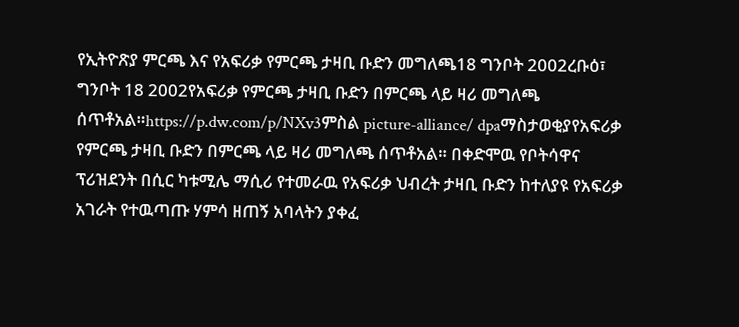የኢትዮጽያ ምርጫ እና የአፍሪቃ የምርጫ ታዛቢ ቡድን መግለጫ18 ግንቦት 2002ረቡዕ፣ ግንቦት 18 2002የአፍሪቃ የምርጫ ታዛቢ ቡድን በምርጫ ላይ ዛሪ መግለጫ ሰጥቶአል።https://p.dw.com/p/NXv3ምስል picture-alliance/ dpaማስታወቂያየአፍሪቃ የምርጫ ታዛቢ ቡድን በምርጫ ላይ ዛሪ መግለጫ ሰጥቶአል። በቀድሞዉ የቦትሳዋና ፕሪዝደንት በሲር ካቱሚሌ ማሲሪ የተመራዉ የአፍሪቃ ህብረት ታዛቢ ቡድን ከተለያዩ የአፍሪቃ አገራት የተዉጣጡ ሃምሳ ዘጠኝ አባላትን ያቀፈ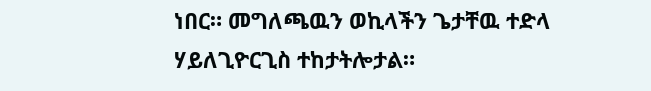ነበር። መግለጫዉን ወኪላችን ጌታቸዉ ተድላ ሃይለጊዮርጊስ ተከታትሎታል።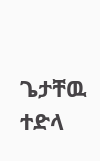ጌታቸዉ ተድላ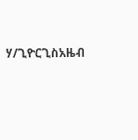ሃ/ጊዮርጊስአዜብ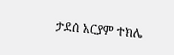ታደሰ አርያም ተክሌ